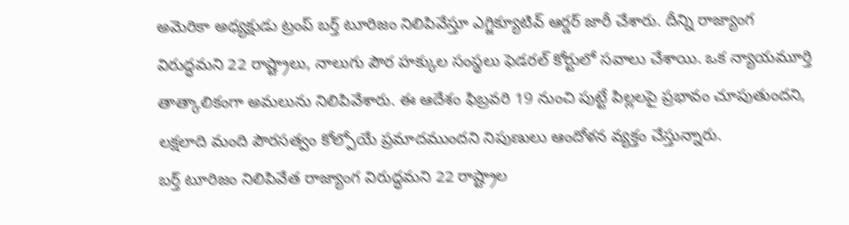అమెరికా అధ్యక్షుడు ట్రంప్ బర్త్ టూరిజం నిలిపివేస్తూ ఎగ్జిక్యూటివ్ ఆర్డర్ జారీ చేశారు. దీన్ని రాజ్యాంగ విరుద్ధమని 22 రాష్ట్రాలు, నాలుగు పౌర హక్కుల సంస్థలు ఫెడరల్ కోర్టులో సవాలు చేశాయి. ఒక న్యాయమూర్తి తాత్కాలికంగా అమలును నిలిపివేశారు. ఈ ఆదేశం ఫిబ్రవరి 19 నుంచి పుట్టే పిల్లలపై ప్రభావం చూపుతుందని, లక్షలాది మంది పౌరసత్వం కోల్పోయే ప్రమాదముందని నిపుణులు ఆందోళన వ్యక్తం చేస్తున్నారు.
బర్త్ టూరిజం నిలిపివేత రాజ్యాంగ విరుద్ధమని 22 రాష్ట్రాల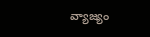వ్యాజ్యం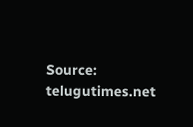Source: telugutimes.net